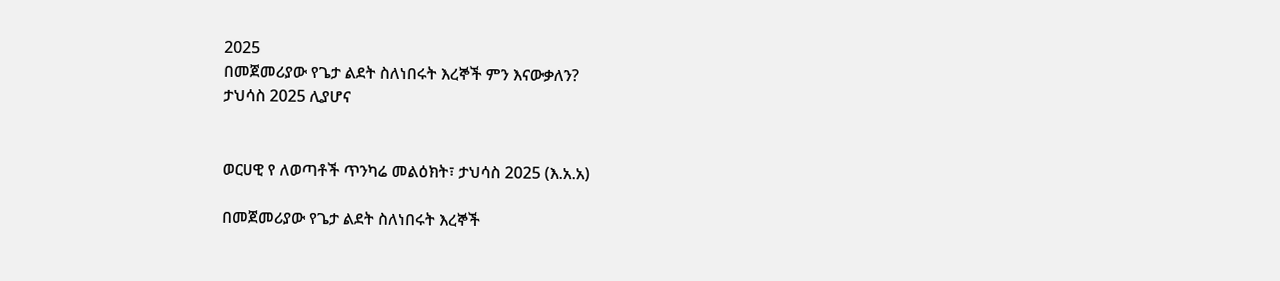2025
በመጀመሪያው የጌታ ልደት ስለነበሩት እረኞች ምን እናውቃለን?
ታህሳስ 2025 ሊያሆና


ወርሀዊ የ ለወጣቶች ጥንካሬ መልዕክት፣ ታህሳስ 2025 (እ.አ.አ)

በመጀመሪያው የጌታ ልደት ስለነበሩት እረኞች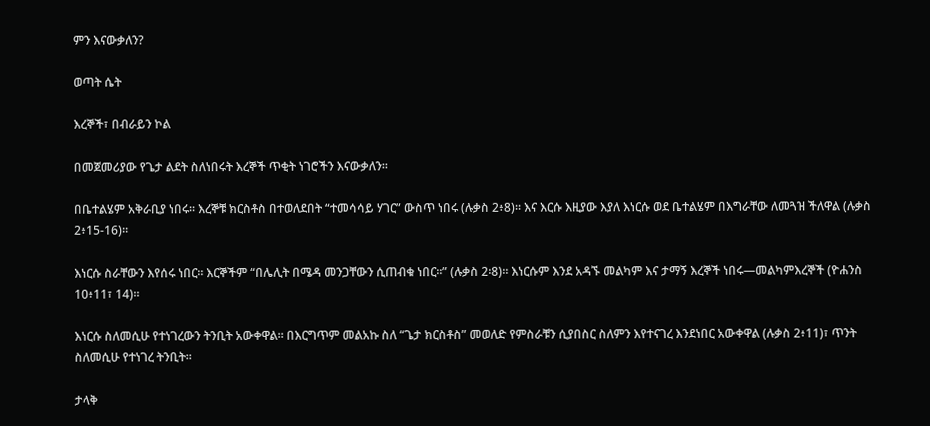ምን እናውቃለን?

ወጣት ሴት

እረኞች፣ በብራይን ኮል

በመጀመሪያው የጌታ ልደት ስለነበሩት እረኞች ጥቂት ነገሮችን እናውቃለን።

በቤተልሄም አቅራቢያ ነበሩ። እረኞቹ ክርስቶስ በተወለደበት “ተመሳሳይ ሃገር” ውስጥ ነበሩ (ሉቃስ 2፥8)። እና እርሱ እዚያው እያለ እነርሱ ወደ ቤተልሄም በእግራቸው ለመጓዝ ችለዋል (ሉቃስ 2፥15-16)።

እነርሱ ስራቸውን እየሰሩ ነበር። እርኞችም “በሌሊት በሜዳ መንጋቸውን ሲጠብቁ ነበር፡፡” (ሉቃስ 2፡8)። እነርሱም እንደ አዳኙ መልካም እና ታማኝ እረኞች ነበሩ—መልካምእረኞች (ዮሐንስ 10፥11፣ 14)።

እነርሱ ስለመሲሁ የተነገረውን ትንቢት አውቀዋል። በእርግጥም መልአኩ ስለ “ጌታ ክርስቶስ” መወለድ የምስራቹን ሲያበስር ስለምን እየተናገረ እንደነበር አውቀዋል (ሉቃስ 2፥11)፣ ጥንት ስለመሲሁ የተነገረ ትንቢት።

ታላቅ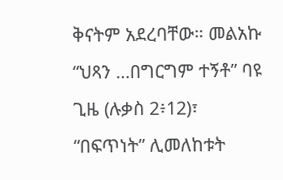ቅናትም አደረባቸው። መልአኩ “ህጻን …በግርግም ተኝቶ” ባዩ ጊዜ (ሉቃስ 2፥12)፣ “በፍጥነት” ሊመለከቱት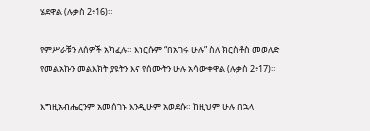ሄደዋል (ሉቃስ 2፥16)።

የምሥራቹን ለሰዎች አካፈሉ። እነርሱም “በአገሩ ሁሉ” ስለ ክርስቶስ መወለድ የመልአኩን መልእክት ያዩትን እና የሰሙትን ሁሉ አሳውቀዋል (ሉቃስ 2፥17)።

እግዚአብሔርንም አመሰገኑ እንዲሁም አወደሱ። ከዚህም ሁሉ በኋላ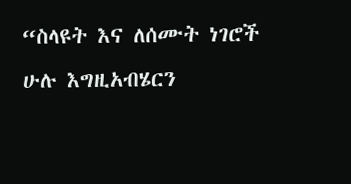“ስላዩት እና ለሰሙት ነገሮች ሁሉ እግዚአብሄርን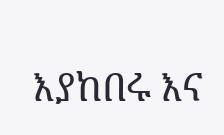እያከበሩ እና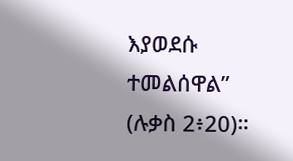እያወደሱ ተመልሰዋል” (ሉቃስ 2፥20)።